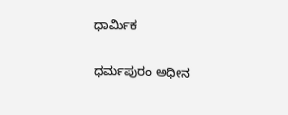ಧಾರ್ಮಿಕ

ಧರ್ಮಪುರಂ ಅಧೀನ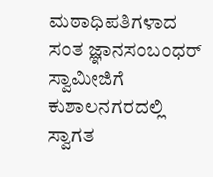ಮಠಾಧಿಪತಿಗಳಾದ ಸಂತ ಜ್ಞಾನಸಂಬಂಧರ್ ಸ್ವಾಮೀಜಿಗೆ ಕುಶಾಲನಗರದಲ್ಲಿ ಸ್ವಾಗತ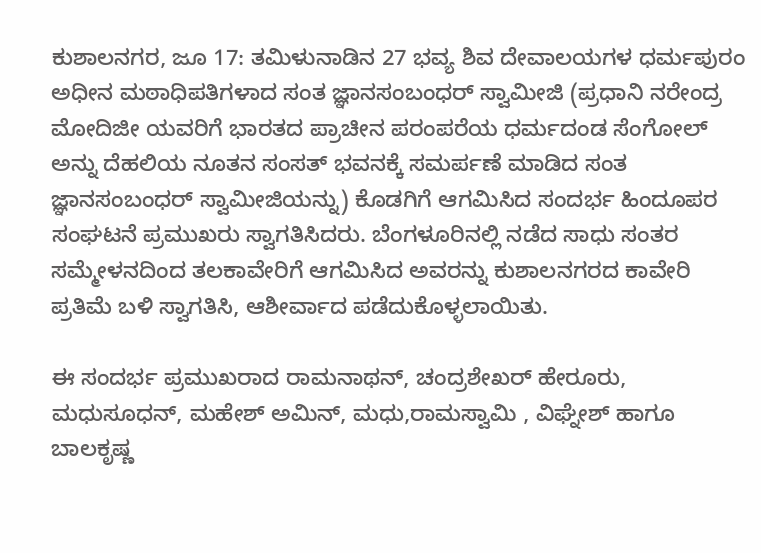ಕುಶಾಲನಗರ, ಜೂ 17: ತಮಿಳುನಾಡಿನ 27 ಭವ್ಯ ಶಿವ ದೇವಾಲಯಗಳ ಧರ್ಮಪುರಂ ಅಧೀನ ಮಠಾಧಿಪತಿಗಳಾದ ಸಂತ ಜ್ಞಾನಸಂಬಂಧರ್ ಸ್ವಾಮೀಜಿ (ಪ್ರಧಾನಿ ನರೇಂದ್ರ ಮೋದಿಜೀ ಯವರಿಗೆ ಭಾರತದ ಪ್ರಾಚೀನ ಪರಂಪರೆಯ ಧರ್ಮದಂಡ ಸೆಂಗೋಲ್ ಅನ್ನು ದೆಹಲಿಯ ನೂತನ ಸಂಸತ್ ಭವನಕ್ಕೆ ಸಮರ್ಪಣೆ ಮಾಡಿದ ಸಂತ ಜ್ಞಾನಸಂಬಂಧರ್ ಸ್ವಾಮೀಜಿಯನ್ನು) ಕೊಡಗಿಗೆ ಆಗಮಿಸಿದ ಸಂದರ್ಭ ಹಿಂದೂಪರ ಸಂಘಟನೆ ಪ್ರಮುಖರು ಸ್ವಾಗತಿಸಿದರು. ಬೆಂಗಳೂರಿನಲ್ಲಿ ನಡೆದ ಸಾಧು ಸಂತರ ಸಮ್ಮೇಳನದಿಂದ ತಲಕಾವೇರಿಗೆ ಆಗಮಿಸಿದ ಅವರನ್ನು ಕುಶಾಲನಗರದ ಕಾವೇರಿ ಪ್ರತಿಮೆ ಬಳಿ ಸ್ವಾಗತಿಸಿ, ಆಶೀರ್ವಾದ ಪಡೆದುಕೊಳ್ಳಲಾಯಿತು.

ಈ ಸಂದರ್ಭ ಪ್ರಮುಖರಾದ ರಾಮನಾಥನ್, ಚಂದ್ರಶೇಖರ್ ಹೇರೂರು, ಮಧುಸೂಧನ್, ಮಹೇಶ್ ಅಮಿನ್, ಮಧು,ರಾಮಸ್ವಾಮಿ , ವಿಘ್ನೇಶ್ ಹಾಗೂ ಬಾಲಕೃಷ್ಣ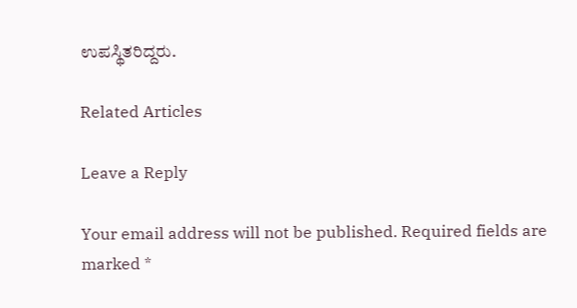ಉಪಸ್ಥಿತರಿದ್ದರು.

Related Articles

Leave a Reply

Your email address will not be published. Required fields are marked *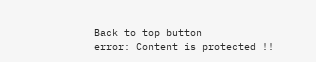Back to top button
error: Content is protected !!